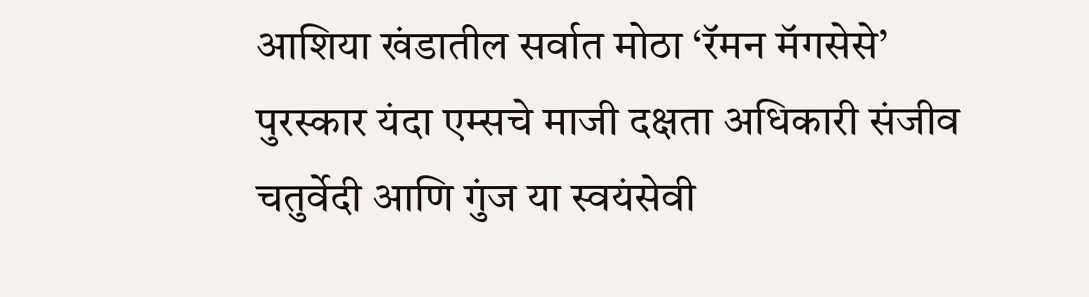आशिया खंडातील सर्वात मोठा ‘रॅमन मॅगसेसे’ पुरस्कार यंदा एम्सचे माजी दक्षता अधिकारी संजीव चतुर्वेदी आणि गुंज या स्वयंसेवी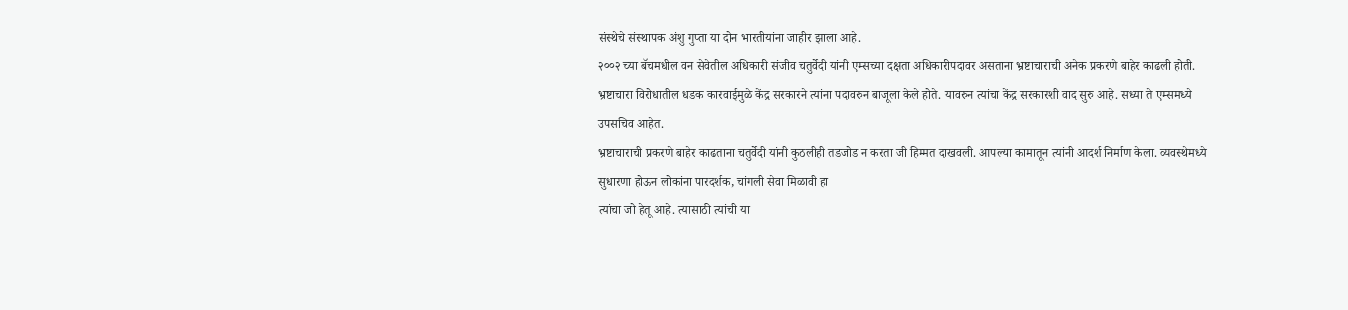संस्थेचे संस्थापक अंशु गुप्ता या दोन भारतीयांना जाहीर झाला आहे.
२००२ च्या बॅचमधील वन सेवेतील अधिकारी संजीव चतुर्वेदी यांनी एम्सच्या दक्षता अधिकारीपदावर असताना भ्रष्टाचाराची अनेक प्रकरणे बाहेर काढली होती.
भ्रष्टाचारा विरोधातील धडक कारवाईमुळे केंद्र सरकारने त्यांना पदावरुन बाजूला केले होते. यावरुन त्यांचा केंद्र सरकारशी वाद सुरु आहे. सध्या ते एम्समध्ये उपसचिव आहेत.
भ्रष्टाचाराची प्रकरणे बाहेर काढताना चतुर्वेदी यांनी कुठलीही तडजोड न करता जी हिम्मत दाखवली. आपल्या कामातून त्यांनी आदर्श निर्माण केला. व्यवस्थेमध्ये सुधारणा होऊन लोकांना पारदर्शक, चांगली सेवा मिळावी हा
त्यांचा जो हेतू आहे. त्यासाठी त्यांची या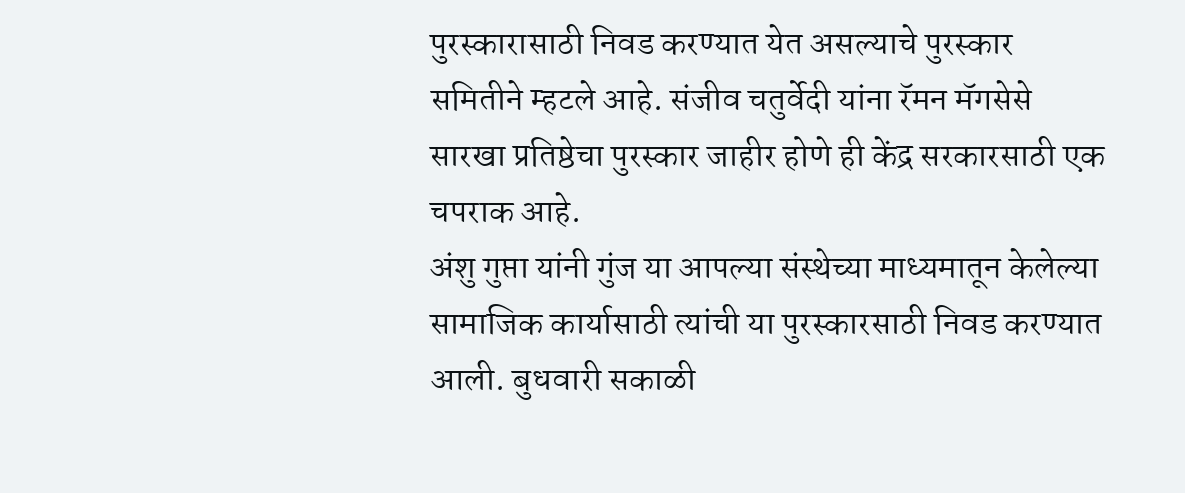पुरस्कारासाठी निवड करण्यात येत असल्याचे पुरस्कार समितीने म्हटले आहे. संजीव चतुर्वेदी यांना रॅमन मॅगसेसे सारखा प्रतिष्ठेचा पुरस्कार जाहीर होणे ही केंद्र सरकारसाठी एक चपराक आहे.
अंशु गुप्ता यांनी गुंज या आपल्या संस्थेच्या माध्यमातून केलेल्या सामाजिक कार्यासाठी त्यांची या पुरस्कारसाठी निवड करण्यात आली. बुधवारी सकाळी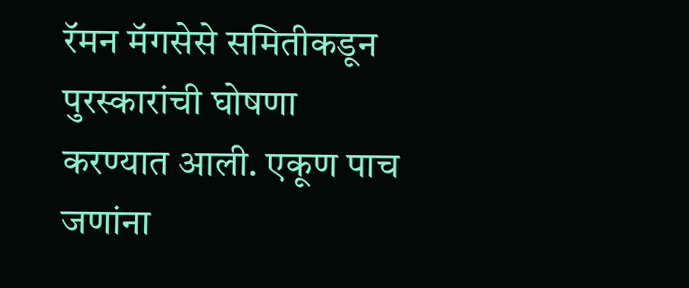रॅमन मॅगसेसे समितीकडून पुरस्कारांची घोषणा करण्यात आली. एकूण पाच जणांना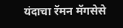यंदाचा रॅमन मॅगसेसे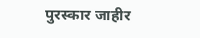पुरस्कार जाहीर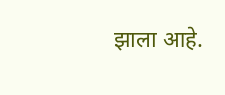झाला आहे.